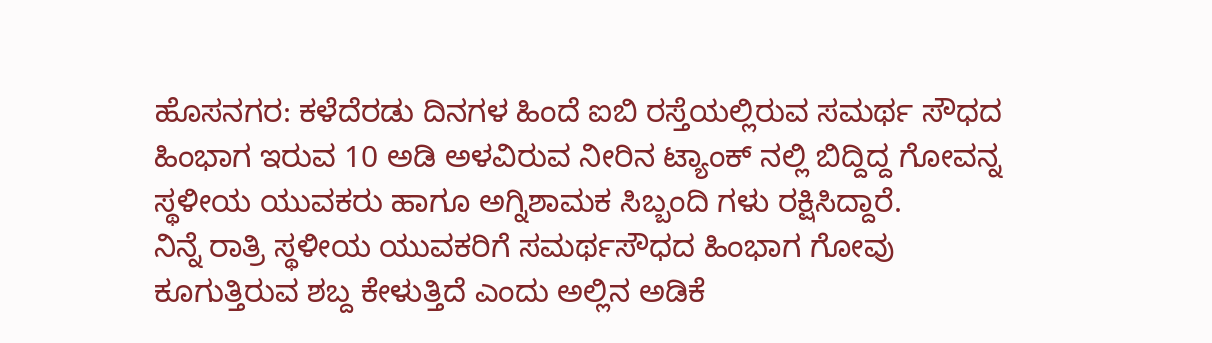ಹೊಸನಗರ: ಕಳೆದೆರಡು ದಿನಗಳ ಹಿಂದೆ ಐಬಿ ರಸ್ತೆಯಲ್ಲಿರುವ ಸಮರ್ಥ ಸೌಧದ ಹಿಂಭಾಗ ಇರುವ 10 ಅಡಿ ಅಳವಿರುವ ನೀರಿನ ಟ್ಯಾಂಕ್ ನಲ್ಲಿ ಬಿದ್ದಿದ್ದ ಗೋವನ್ನ ಸ್ಥಳೀಯ ಯುವಕರು ಹಾಗೂ ಅಗ್ನಿಶಾಮಕ ಸಿಬ್ಬಂದಿ ಗಳು ರಕ್ಷಿಸಿದ್ದಾರೆ.
ನಿನ್ನೆ ರಾತ್ರಿ ಸ್ಥಳೀಯ ಯುವಕರಿಗೆ ಸಮರ್ಥಸೌಧದ ಹಿಂಭಾಗ ಗೋವು ಕೂಗುತ್ತಿರುವ ಶಬ್ದ ಕೇಳುತ್ತಿದೆ ಎಂದು ಅಲ್ಲಿನ ಅಡಿಕೆ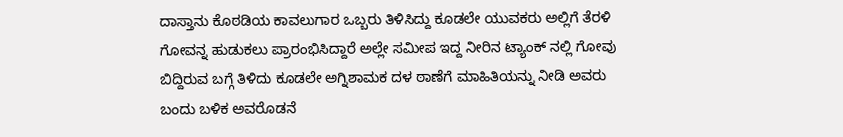ದಾಸ್ತಾನು ಕೊಠಡಿಯ ಕಾವಲುಗಾರ ಒಬ್ಬರು ತಿಳಿಸಿದ್ದು ಕೂಡಲೇ ಯುವಕರು ಅಲ್ಲಿಗೆ ತೆರಳಿ ಗೋವನ್ನ ಹುಡುಕಲು ಪ್ರಾರಂಭಿಸಿದ್ದಾರೆ ಅಲ್ಲೇ ಸಮೀಪ ಇದ್ದ ನೀರಿನ ಟ್ಯಾಂಕ್ ನಲ್ಲಿ ಗೋವು ಬಿದ್ದಿರುವ ಬಗ್ಗೆ ತಿಳಿದು ಕೂಡಲೇ ಅಗ್ನಿಶಾಮಕ ದಳ ಠಾಣೆಗೆ ಮಾಹಿತಿಯನ್ನು ನೀಡಿ ಅವರು ಬಂದು ಬಳಿಕ ಅವರೊಡನೆ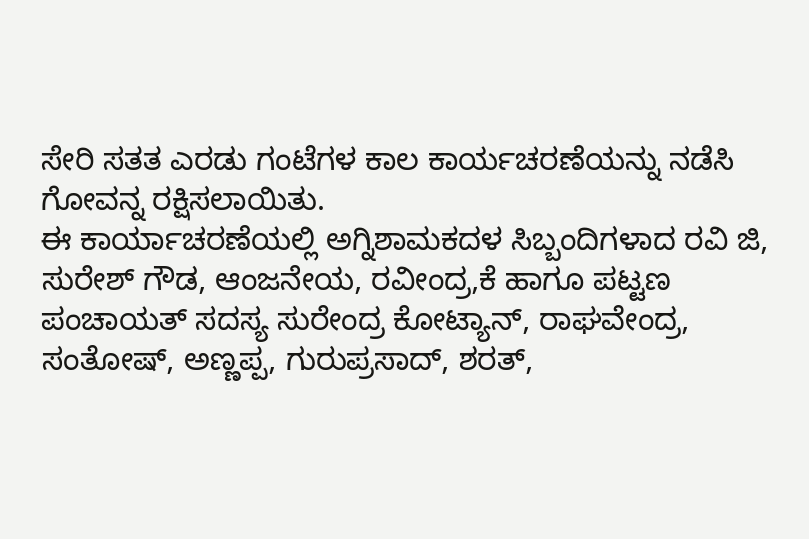ಸೇರಿ ಸತತ ಎರಡು ಗಂಟೆಗಳ ಕಾಲ ಕಾರ್ಯಚರಣೆಯನ್ನು ನಡೆಸಿ ಗೋವನ್ನ ರಕ್ಷಿಸಲಾಯಿತು.
ಈ ಕಾರ್ಯಾಚರಣೆಯಲ್ಲಿ ಅಗ್ನಿಶಾಮಕದಳ ಸಿಬ್ಬಂದಿಗಳಾದ ರವಿ ಜಿ, ಸುರೇಶ್ ಗೌಡ, ಆಂಜನೇಯ, ರವೀಂದ್ರ,ಕೆ ಹಾಗೂ ಪಟ್ಟಣ ಪಂಚಾಯತ್ ಸದಸ್ಯ ಸುರೇಂದ್ರ ಕೋಟ್ಯಾನ್, ರಾಘವೇಂದ್ರ, ಸಂತೋಷ್, ಅಣ್ಣಪ್ಪ, ಗುರುಪ್ರಸಾದ್, ಶರತ್,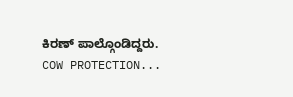ಕಿರಣ್ ಪಾಲ್ಗೊಂಡಿದ್ದರು.
COW PROTECTION...